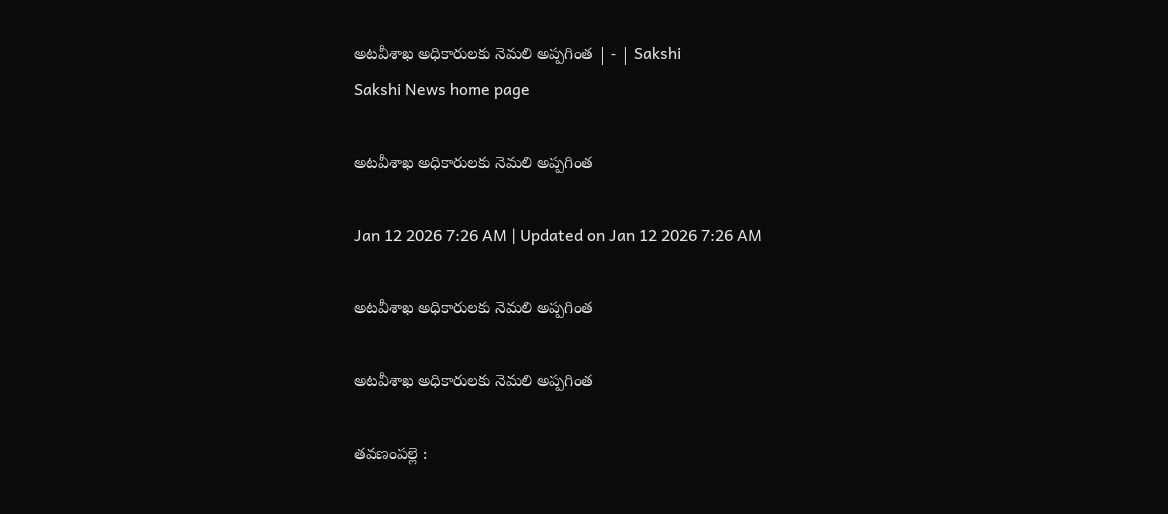అటవీశాఖ అధికారులకు నెమలి అప్పగింత | - | Sakshi
Sakshi News home page

అటవీశాఖ అధికారులకు నెమలి అప్పగింత

Jan 12 2026 7:26 AM | Updated on Jan 12 2026 7:26 AM

అటవీశాఖ అధికారులకు నెమలి అప్పగింత

అటవీశాఖ అధికారులకు నెమలి అప్పగింత

తవణంపల్లె :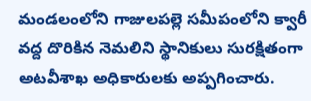మండలంలోని గాజులపల్లె సమీపంలోని క్వారీ వద్ద దొరికిన నెమలిని స్థానికులు సురక్షితంగా అటవీశాఖ అధికారులకు అప్పగించారు.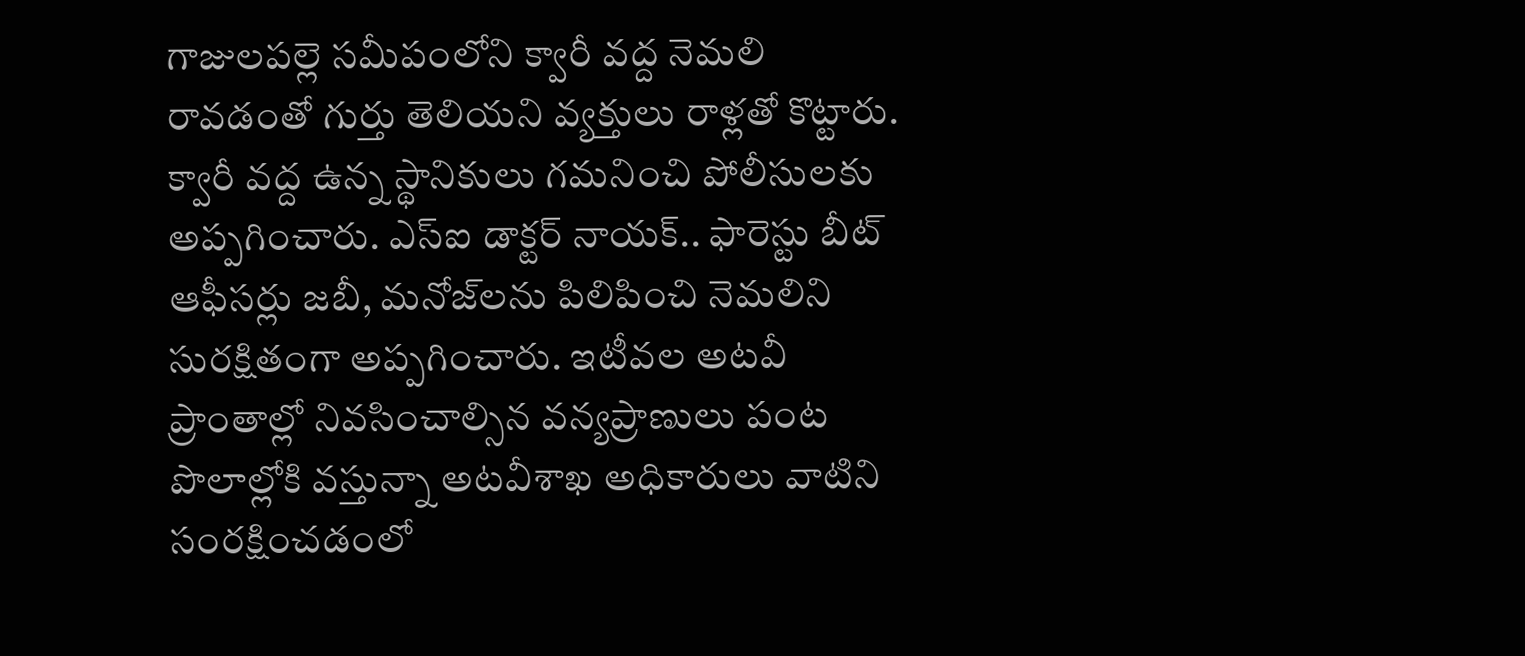గాజులపల్లె సమీపంలోని క్వారీ వద్ద నెమలి రావడంతో గుర్తు తెలియని వ్యక్తులు రాళ్లతో కొట్టారు. క్వారీ వద్ద ఉన్న స్థానికులు గమనించి పోలీసులకు అప్పగించారు. ఎస్‌ఐ డాక్టర్‌ నాయక్‌.. ఫారెస్టు బీట్‌ ఆఫీసర్లు జబీ, మనోజ్‌లను పిలిపించి నెమలిని సురక్షితంగా అప్పగించారు. ఇటీవల అటవీ ప్రాంతాల్లో నివసించాల్సిన వన్యప్రాణులు పంట పొలాల్లోకి వస్తున్నా అటవీశాఖ అధికారులు వాటిని సంరక్షించడంలో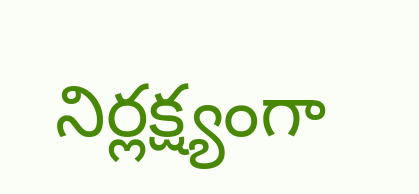నిర్లక్ష్యంగా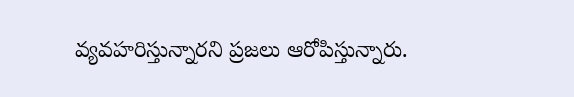వ్యవహరిస్తున్నారని ప్రజలు ఆరోపిస్తున్నారు.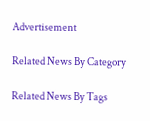Advertisement

Related News By Category

Related News By Tags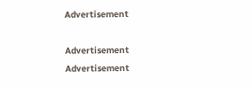Advertisement

Advertisement
Advertisement